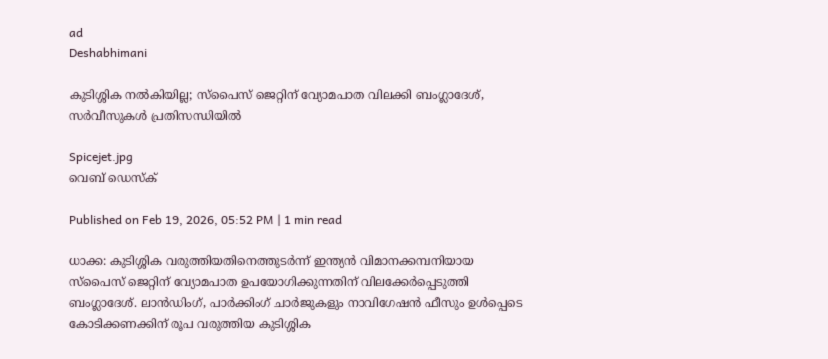ad
Deshabhimani

കുടിശ്ശിക നൽകിയില്ല; സ്പൈസ് ജെറ്റിന് വ്യോമപാത വിലക്കി ബംഗ്ലാദേശ്, സർവീസുകൾ പ്രതിസന്ധിയിൽ

Spicejet.jpg
വെബ് ഡെസ്ക്

Published on Feb 19, 2026, 05:52 PM | 1 min read

ധാക്ക: കുടിശ്ശിക വരുത്തിയതിനെത്തുടർന്ന് ഇന്ത്യൻ വിമാനക്കമ്പനിയായ സ്പൈസ് ജെറ്റിന് വ്യോമപാത ഉപയോഗിക്കുന്നതിന് വിലക്കേർപ്പെടുത്തി ബംഗ്ലാദേശ്. ലാൻഡിംഗ്, പാർക്കിംഗ് ചാർജുകളും നാവിഗേഷൻ ഫീസും ഉൾപ്പെടെ കോടിക്കണക്കിന് രൂപ വരുത്തിയ കുടിശ്ശിക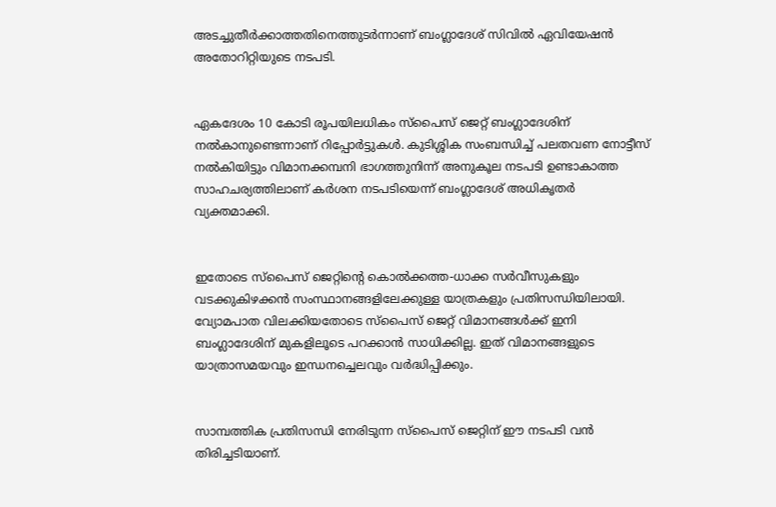അടച്ചുതീർക്കാത്തതിനെത്തുടർന്നാണ് ബംഗ്ലാദേശ് സിവിൽ ഏവിയേഷൻ അതോറിറ്റിയുടെ നടപടി.


ഏകദേശം 10 കോടി രൂപയിലധികം സ്പൈസ് ജെറ്റ് ബംഗ്ലാദേശിന് നൽകാനുണ്ടെന്നാണ് റിപ്പോർട്ടുകൾ. കുടിശ്ശിക സംബന്ധിച്ച് പലതവണ നോട്ടീസ് നൽകിയിട്ടും വിമാനക്കമ്പനി ഭാഗത്തുനിന്ന് അനുകൂല നടപടി ഉണ്ടാകാത്ത സാഹചര്യത്തിലാണ് കർശന നടപടിയെന്ന് ബംഗ്ലാദേശ് അധികൃതർ വ്യക്തമാക്കി.


ഇതോടെ സ്പൈസ് ജെറ്റിന്റെ കൊൽക്കത്ത-ധാക്ക സർവീസുകളും വടക്കുകിഴക്കൻ സംസ്ഥാനങ്ങളിലേക്കുള്ള യാത്രകളും പ്രതിസന്ധിയിലായി. വ്യോമപാത വിലക്കിയതോടെ സ്പൈസ് ജെറ്റ് വിമാനങ്ങൾക്ക് ഇനി ബംഗ്ലാദേശിന് മുകളിലൂടെ പറക്കാൻ സാധിക്കില്ല. ഇത് വിമാനങ്ങളുടെ യാത്രാസമയവും ഇന്ധനച്ചെലവും വർദ്ധിപ്പിക്കും.


സാമ്പത്തിക പ്രതിസന്ധി നേരിടുന്ന സ്പൈസ് ജെറ്റിന് ഈ നടപടി വൻ തിരിച്ചടിയാണ്.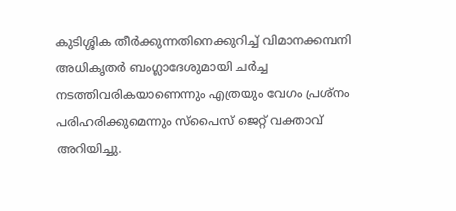കുടിശ്ശിക തീർക്കുന്നതിനെക്കുറിച്ച് വിമാനക്കമ്പനി അധികൃതർ ബംഗ്ലാദേശുമായി ചർച്ച നടത്തിവരികയാണെന്നും എത്രയും വേഗം പ്രശ്നം പരിഹരിക്കുമെന്നും സ്പൈസ് ജെറ്റ് വക്താവ് അറിയിച്ചു.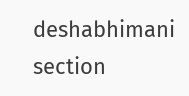deshabhimani section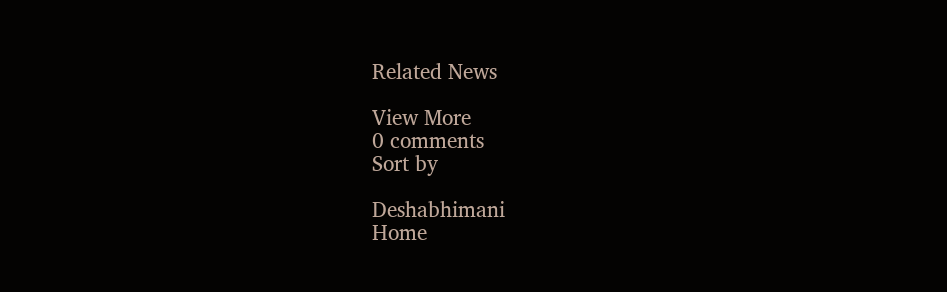Related News

View More
0 comments
Sort by

Deshabhimani
Home